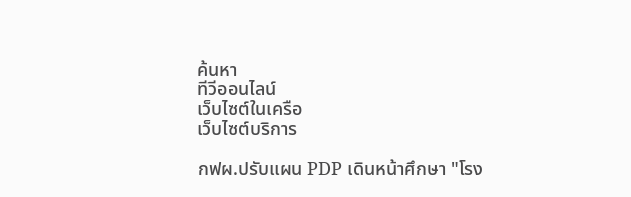ค้นหา
ทีวีออนไลน์
เว็บไซต์ในเครือ
เว็บไซต์บริการ

กฟผ.ปรับแผน PDP เดินหน้าศึกษา "โรง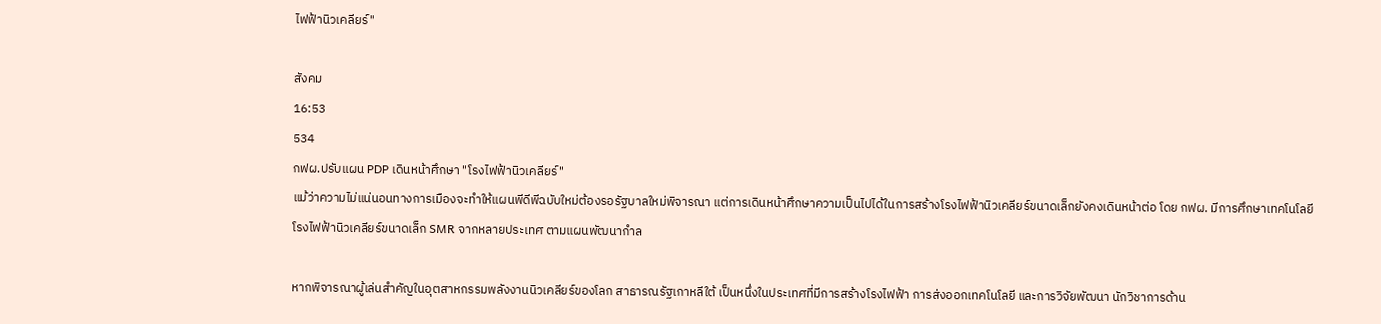ไฟฟ้านิวเคลียร์"

สังคม
16:53
534
กฟผ.ปรับแผน PDP เดินหน้าศึกษา "โรงไฟฟ้านิวเคลียร์"
แม้ว่าความไม่แน่นอนทางการเมืองจะทำให้แผนพีดีพีฉบับใหม่ต้องรอรัฐบาลใหม่พิจารณา แต่การเดินหน้าศึกษาความเป็นไปได้ในการสร้างโรงไฟฟ้านิวเคลียร์ขนาดเล็กยังคงเดินหน้าต่อ โดย กฟผ. มีการศึกษาเทคโนโลยีโรงไฟฟ้านิวเคลียร์ขนาดเล็ก SMR จากหลายประเทศ ตามแผนพัฒนากำล

หากพิจารณาผู้เล่นสำคัญในอุตสาหกรรมพลังงานนิวเคลียร์ของโลก สาธารณรัฐเกาหลีใต้ เป็นหนึ่งในประเทศที่มีการสร้างโรงไฟฟ้า การส่งออกเทคโนโลยี และการวิจัยพัฒนา นักวิชาการด้าน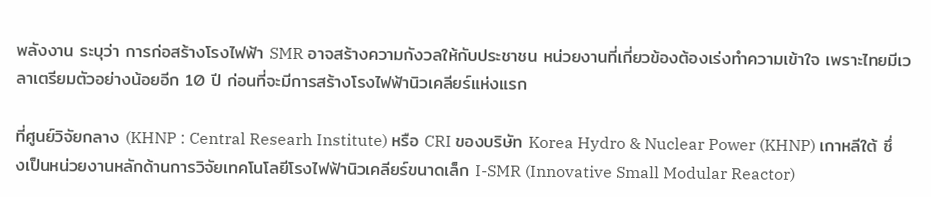พลังงาน ระบุว่า การก่อสร้างโรงไฟฟ้า SMR อาจสร้างความกังวลให้กับประชาชน หน่วยงานที่เกี่ยวข้องต้องเร่งทำความเข้าใจ เพราะไทยมีเวลาเตรียมตัวอย่างน้อยอีก 10 ปี ก่อนที่จะมีการสร้างโรงไฟฟ้านิวเคลียร์แห่งแรก

ที่ศูนย์วิจัยกลาง (KHNP : Central Researh Institute) หรือ CRI ของบริษัท Korea Hydro & Nuclear Power (KHNP) เกาหลีใต้ ซึ่งเป็นหน่วยงานหลักด้านการวิจัยเทคโนโลยีโรงไฟฟ้านิวเคลียร์ขนาดเล็ก I-SMR (Innovative Small Modular Reactor)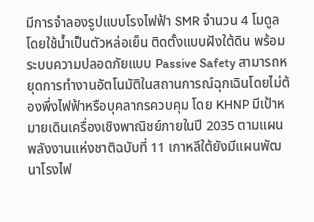มีการจำลองรูปแบบโรงไฟฟ้า SMR จำนวน 4 โมดูล โดยใช้น้ำเป็นตัวหล่อเย็น ติดตั้งแบบฝังใต้ดิน พร้อมระบบความปลอดภัยแบบ Passive Safety สามารถหยุดการทำงานอัตโนมัติในสถานการณ์ฉุกเฉินโดยไม่ต้องพึ่งไฟฟ้าหรือบุคลากรควบคุม โดย KHNP มีเป้าหมายเดินเครื่องเชิงพาณิชย์ภายในปี 2035 ตามแผนพลังงานแห่งชาติฉบับที่ 11 เกาหลีใต้ยังมีแผนพัฒนาโรงไฟ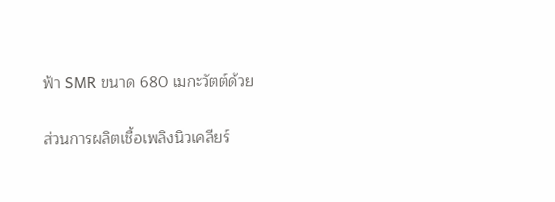ฟ้า SMR ขนาด 680 เมกะวัตต์ด้วย

ส่วนการผลิตเชื้อเพลิงนิวเคลียร์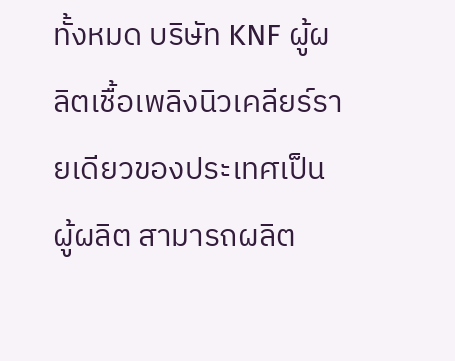ทั้งหมด บริษัท KNF ผู้ผลิตเชื้อเพลิงนิวเคลียร์รายเดียวของประเทศเป็นผู้ผลิต สามารถผลิต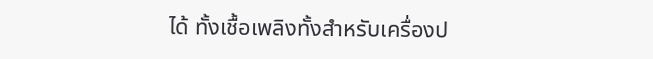ได้ ทั้งเชื้อเพลิงทั้งสำหรับเครื่องป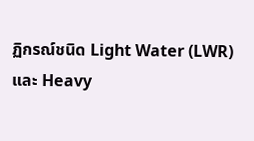ฏิกรณ์ชนิด Light Water (LWR) และ Heavy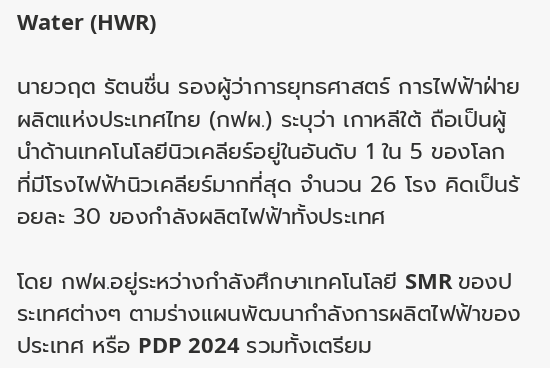Water (HWR)

นายวฤต รัตนชื่น รองผู้ว่าการยุทธศาสตร์ การไฟฟ้าฝ่ายผลิตแห่งประเทศไทย (กฟผ.) ระบุว่า เกาหลีใต้ ถือเป็นผู้นำด้านเทคโนโลยีนิวเคลียร์อยู่ในอันดับ 1 ใน 5 ของโลก ที่มีโรงไฟฟ้านิวเคลียร์มากที่สุด จำนวน 26 โรง คิดเป็นร้อยละ 30 ของกำลังผลิตไฟฟ้าทั้งประเทศ

โดย กฟผ.อยู่ระหว่างกำลังศึกษาเทคโนโลยี SMR ของประเทศต่างๆ ตามร่างแผนพัฒนากำลังการผลิตไฟฟ้าของประเทศ หรือ PDP 2024 รวมทั้งเตรียม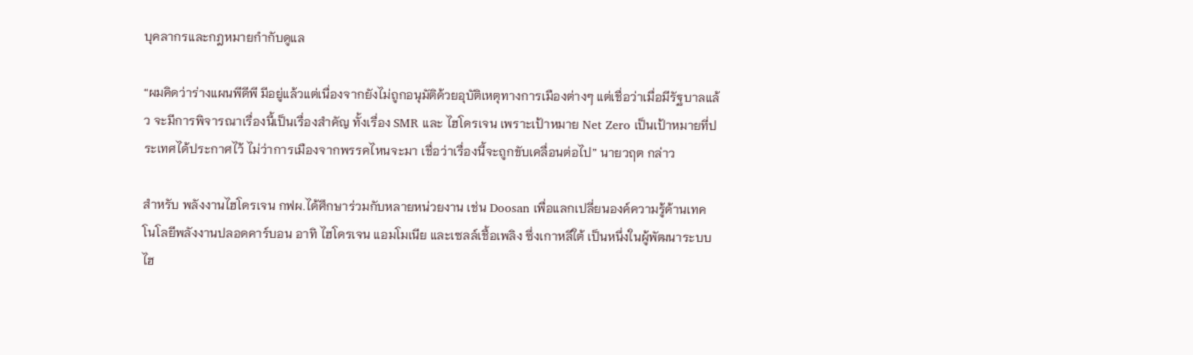บุคลากรและกฎหมายกำกับดูแล

“ผมคิดว่าร่างแผนพีดีพี มีอยู่แล้วแต่เนื่องจากยังไม่ถูกอนุมัติด้วยอุบัติเหตุทางการเมืองต่างๆ แต่เชื่อว่าเมื่อมีรัฐบาลแล้ว จะมีการพิจารณาเรื่องนี้เป็นเรื่องสำคัญ ทั้งเรื่อง SMR และ ไฮโดรเจน เพราะเป้าหมาย Net Zero เป็นเป้าหมายที่ประเทศได้ประกาศไว้ ไม่ว่าการเมืองจากพรรคไหนจะมา เชื่อว่าเรื่องนี้จะถูกขับเคลื่อนต่อไป” นายวฤต กล่าว

สำหรับ พลังงานไฮโดรเจน กฟผ.ได้ศึกษาร่วมกับหลายหน่วยงาน เช่น Doosan เพื่อแลกเปลี่ยนองค์ความรู้ด้านเทคโนโลยีพลังงานปลอดคาร์บอน อาทิ ไฮโดรเจน แอมโมเนีย และเซลล์เชื้อเพลิง ซึ่งเกาหลีใต้ เป็นหนึ่งในผู้พัฒนาระบบไฮ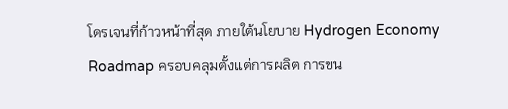โดรเจนที่ก้าวหน้าที่สุด ภายใต้นโยบาย Hydrogen Economy Roadmap ครอบคลุมตั้งแต่การผลิต การขน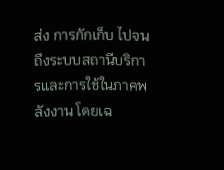ส่ง การกักเก็บ ไปจนถึงระบบสถานีบริการและการใช้ในภาคพลังงาน โดยเฉ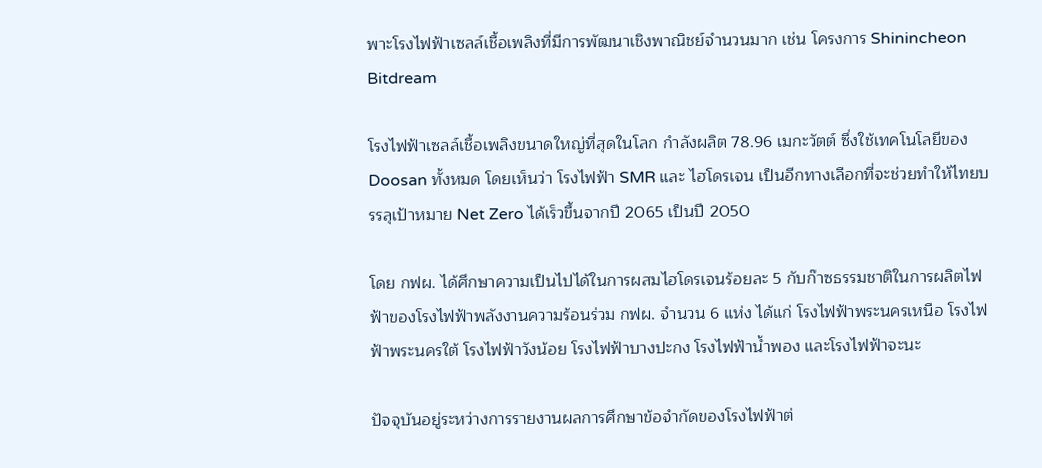พาะโรงไฟฟ้าเซลล์เชื้อเพลิงที่มีการพัฒนาเชิงพาณิชย์จำนวนมาก เช่น โครงการ Shinincheon Bitdream

โรงไฟฟ้าเซลล์เชื้อเพลิงขนาดใหญ่ที่สุดในโลก กำลังผลิต 78.96 เมกะวัตต์ ซึ่งใช้เทคโนโลยีของ Doosan ทั้งหมด โดยเห็นว่า โรงไฟฟ้า SMR และ ไฮโดรเจน เป็นอีกทางเลือกที่จะช่วยทำให้ไทยบรรลุเป้าหมาย Net Zero ได้เร็วขึ้นจากปี 2065 เป็นปี 2050

โดย กฟผ. ได้ศึกษาความเป็นไปได้ในการผสมไฮโดรเจนร้อยละ 5 กับก๊าซธรรมชาติในการผลิตไฟฟ้าของโรงไฟฟ้าพลังงานความร้อนร่วม กฟผ. จำนวน 6 แห่ง ได้แก่ โรงไฟฟ้าพระนครเหนือ โรงไฟฟ้าพระนครใต้ โรงไฟฟ้าวังน้อย โรงไฟฟ้าบางปะกง โรงไฟฟ้าน้ำพอง และโรงไฟฟ้าจะนะ

ปัจจุบันอยู่ระหว่างการรายงานผลการศึกษาข้อจำกัดของโรงไฟฟ้าต่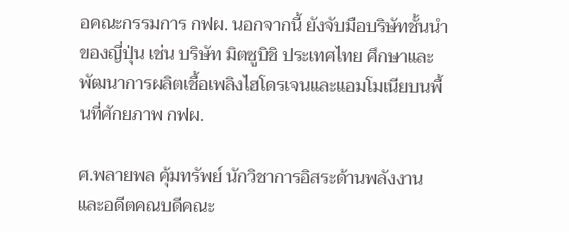อคณะกรรมการ กฟผ. นอกจากนี้ ยังจับมือบริษัทชั้นนำของญี่ปุ่น เช่น บริษัท มิตซูบิชิ ประเทศไทย ศึกษาและพัฒนาการผลิตเชื้อเพลิงไฮโดรเจนและแอมโมเนียบนพื้นที่ศักยภาพ กฟผ.

ศ.พลายพล คุ้มทรัพย์ นักวิชาการอิสระด้านพลังงาน และอดีตคณบดีคณะ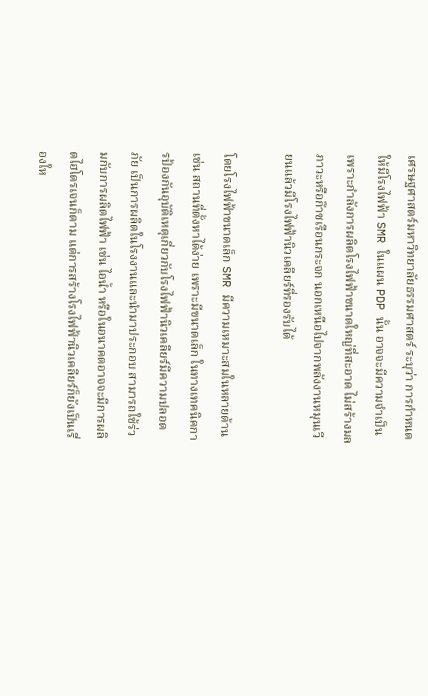เศรษฐศาสตร์มหาวิทยาลัยธรรมศาสตร์ ระบุว่า การกำหนดให้มีโรงไฟฟ้า SMR ในแผน PDP นั้น อาจจะมีความจำเป็น เพราะกำลังการผลิตโรงไฟฟ้าขนาดใหญ่ที่สะอาด ไม่สร้างมลภาวะหรือก๊าซเรือนกระจก นอกเหนือไปจากพลังงานหมุนเวียนแล้วมีโรงไฟฟ้านิวเคลียร์ที่รองรับได้

โดยโรงไฟฟ้าขนาดเล็ก SMR มีความเหมาะสมในหลายด้าน เช่น สถานที่ตั้งหาได้ง่าย เพราะมีขนาดเล็ก ในทางเทคนิคการป้องกันอุบัติเหตุเกี่ยวกับโรงไฟฟ้านิวเคลียร์มีความปลอดภัย เป็นการผลิตในโรงงานและนำมาประกอบ สามารถใช้ร่วมกับการผลิตไฟฟ้า เช่น ไอน้ำ หรือในอนาคตอาจจะมีการผลิตไฮโดรเจนก็ตาม แต่การสร้างโรงไฟฟ้านิวเคลียร์ก็ยังเป็นเรื่องให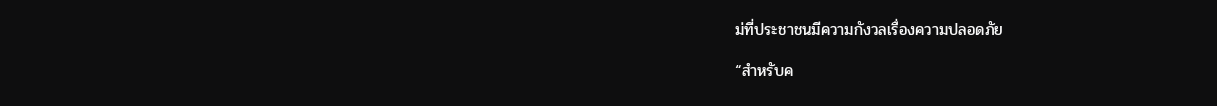ม่ที่ประชาชนมีความกังวลเรื่องความปลอดภัย

“สำหรับค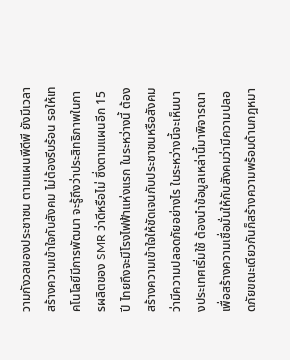วามกังวลของประชาชน ตามแผนพีดีพี ยังมีเวลาสร้างความเข้าใจกับสังคม ไม่ต้องรีบร้อน รอให้เทคโนโลยีมีการพัฒนา จะรู้ถึงว่าประสิทธิภาพในการผลิตของ SMR ว่าดีหรือไม่ ซึ่งตามแผนอีก 15 ปี ไทยถึงจะมีโรงไฟฟ้าแห่งแรก ในระหว่างนี้ ต้องสร้างความเข้าใจให้ชัดเจนกับประชาชนหรือสังคม ว่ามีความปลอดภัยอย่างไร ในระหว่างนี้จะเห็นบางประเทศเริ่มใช้ ต้องนำข้อมูลเหล่านี้มาพิจารณาเพื่อสร้างความเชื่อมั่นให้กับสังคมว่ามีความปลอดภัยขณะเดียวกันก็สร้างความพร้อมด้านกฎหมา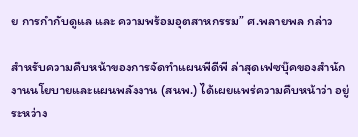ย การกำกับดูแล และ ความพร้อมอุตสาหกรรม” ศ.พลายพล กล่าว

สำหรับความคืบหน้าของการจัดทำแผนพีดีพี ล่าสุดเฟซบุ๊คของสำนักงานนโยบายและแผนพลังงาน (สนพ.) ได้เผยแพร่ความคืบหน้าว่า อยู่ระหว่าง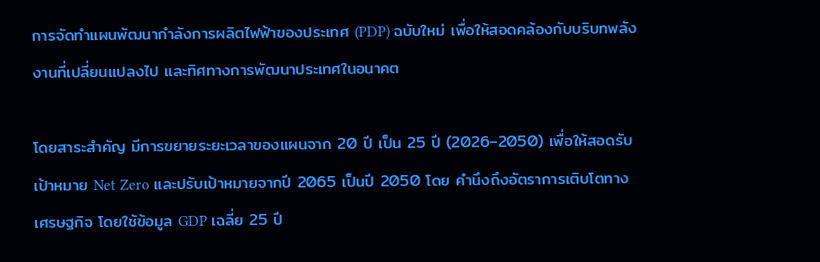การจัดทำแผนพัฒนากำลังการผลิตไฟฟ้าของประเทศ (PDP) ฉบับใหม่ เพื่อให้สอดคล้องกับบริบทพลังงานที่เปลี่ยนแปลงไป และทิศทางการพัฒนาประเทศในอนาคต

โดยสาระสำคัญ มีการขยายระยะเวลาของแผนจาก 20 ปี เป็น 25 ปี (2026–2050) เพื่อให้สอดรับเป้าหมาย Net Zero และปรับเป้าหมายจากปี 2065 เป็นปี 2050 โดย คำนึงถึงอัตราการเติบโตทางเศรษฐกิจ โดยใช้ข้อมูล GDP เฉลี่ย 25 ปี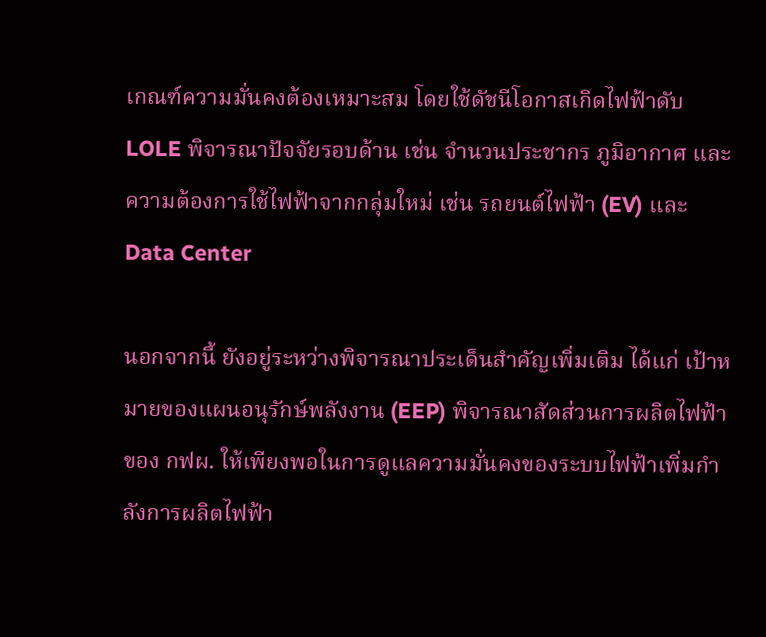เกณฑ์ความมั่นคงต้องเหมาะสม โดยใช้ดัชนีโอกาสเกิดไฟฟ้าดับ LOLE พิจารณาปัจจัยรอบด้าน เช่น จำนวนประชากร ภูมิอากาศ และความต้องการใช้ไฟฟ้าจากกลุ่มใหม่ เช่น รถยนต์ไฟฟ้า (EV) และ Data Center

นอกจากนี้ ยังอยู่ระหว่างพิจารณาประเด็นสำคัญเพิ่มเติม ได้แก่ เป้าหมายของแผนอนุรักษ์พลังงาน (EEP) พิจารณาสัดส่วนการผลิตไฟฟ้าของ กฟผ. ให้เพียงพอในการดูแลความมั่นคงของระบบไฟฟ้าเพิ่มกำลังการผลิตไฟฟ้า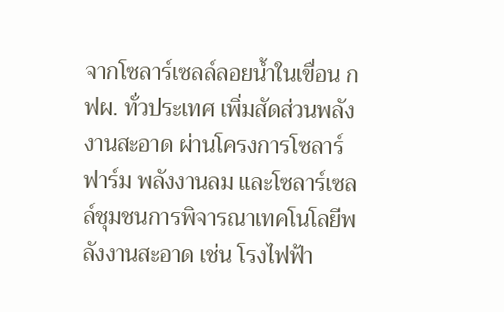จากโซลาร์เซลล์ลอยน้ำในเขื่อน กฟผ. ทั่วประเทศ เพิ่มสัดส่วนพลังงานสะอาด ผ่านโครงการโซลาร์ฟาร์ม พลังงานลม และโซลาร์เซลล์ชุมชนการพิจารณาเทคโนโลยีพลังงานสะอาด เช่น โรงไฟฟ้า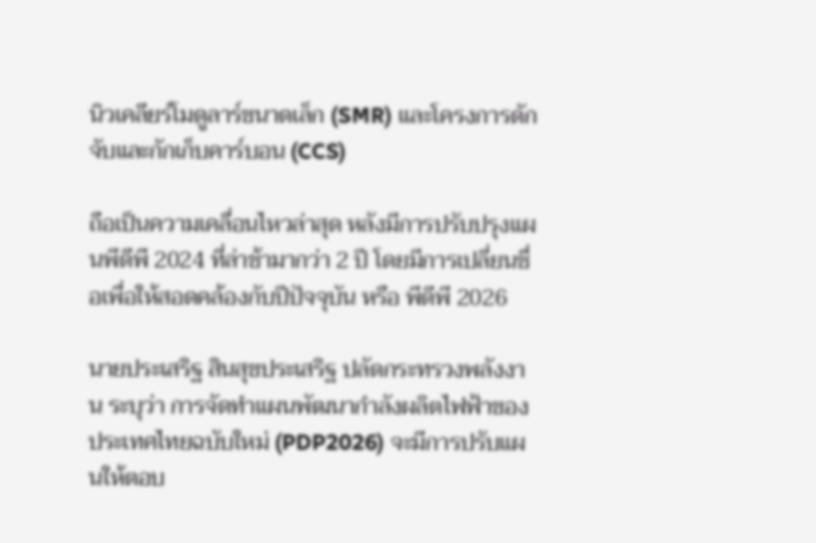นิวเคลียร์โมดูลาร์ขนาดเล็ก (SMR) และโครงการดักจับและกักเก็บคาร์บอน (CCS)

ถือเป็นความเคลื่อนไหวล่าสุด หลังมีการปรับปรุงแผนพีดีพี 2024 ที่ล่าช้ามากว่า 2 ปี โดยมีการเปลี่ยนชื่อเพื่อให้สอดคล้องกับปีปัจจุบัน หรือ พีดีพี 2026

นายประเสริฐ สินสุขประเสริฐ ปลัดกระทรวงพลังงาน ระบุว่า การจัดทำแผนพัฒนากำลังผลิตไฟฟ้าของประเทศไทยฉบับใหม่ (PDP2026) จะมีการปรับแผนให้ตอบ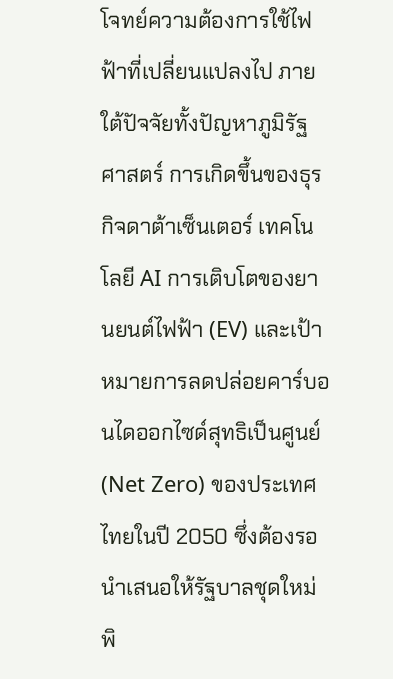โจทย์ความต้องการใช้ไฟฟ้าที่เปลี่ยนแปลงไป ภายใต้ปัจจัยทั้งปัญหาภูมิรัฐศาสตร์ การเกิดขึ้นของธุรกิจดาต้าเซ็นเตอร์ เทคโนโลยี AI การเติบโตของยานยนต์ไฟฟ้า (EV) และเป้าหมายการลดปล่อยคาร์บอนไดออกไซด์สุทธิเป็นศูนย์ (Net Zero) ของประเทศไทยในปี 2050 ซึ่งต้องรอนำเสนอให้รัฐบาลชุดใหม่พิ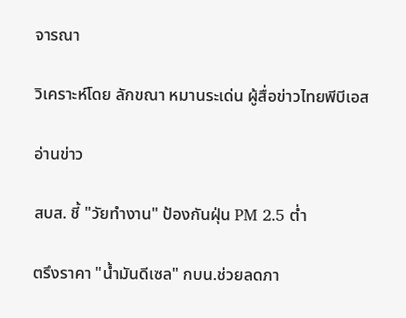จารณา

วิเคราะห์โดย ลักขณา หมานระเด่น ผู้สื่อข่าวไทยพีบีเอส

อ่านข่าว

สบส. ชี้ "วัยทำงาน" ป้องกันฝุ่น PM 2.5 ต่ำ

ตรึงราคา "น้ำมันดีเซล" กบน.ช่วยลดภา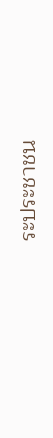ระประชาชน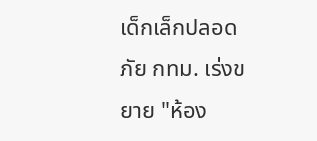เด็กเล็กปลอดภัย กทม. เร่งขยาย "ห้อง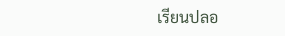เรียนปลอ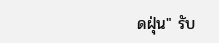ดฝุ่น" รับ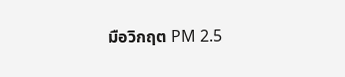มือวิกฤต PM 2.5